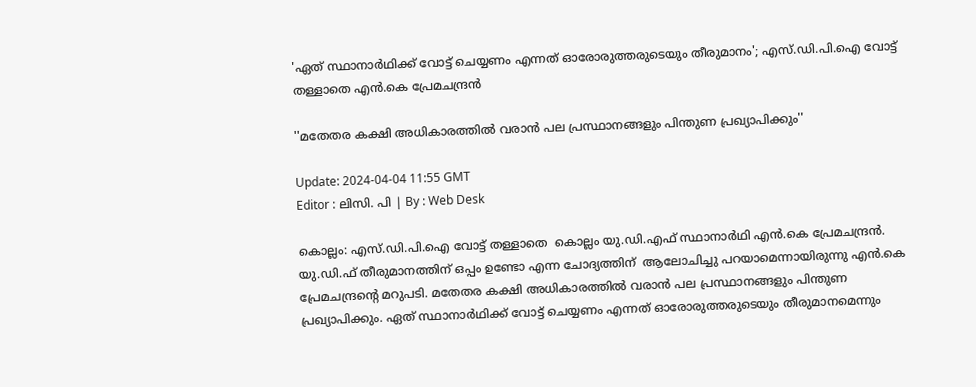'ഏത് സ്ഥാനാർഥിക്ക് വോട്ട് ചെയ്യണം എന്നത് ഓരോരുത്തരുടെയും തീരുമാനം'; എസ്.ഡി.പി.ഐ വോട്ട് തള്ളാതെ എൻ.കെ പ്രേമചന്ദ്രൻ

''മതേതര കക്ഷി അധികാരത്തിൽ വരാൻ പല പ്രസ്ഥാനങ്ങളും പിന്തുണ പ്രഖ്യാപിക്കും''

Update: 2024-04-04 11:55 GMT
Editor : ലിസി. പി | By : Web Desk

കൊല്ലം: എസ്.ഡി.പി.ഐ വോട്ട് തള്ളാതെ  കൊല്ലം യു.ഡി.എഫ് സ്ഥാനാർഥി എൻ.കെ പ്രേമചന്ദ്രൻ. യു.ഡി.ഫ് തീരുമാനത്തിന് ഒപ്പം ഉണ്ടോ എന്ന ചോദ്യത്തിന്  ആലോചിച്ചു പറയാമെന്നായിരുന്നു എൻ.കെ പ്രേമചന്ദ്രന്റെ മറുപടി. മതേതര കക്ഷി അധികാരത്തിൽ വരാൻ പല പ്രസ്ഥാനങ്ങളും പിന്തുണ പ്രഖ്യാപിക്കും. ഏത് സ്ഥാനാർഥിക്ക് വോട്ട് ചെയ്യണം എന്നത് ഓരോരുത്തരുടെയും തീരുമാനമെന്നും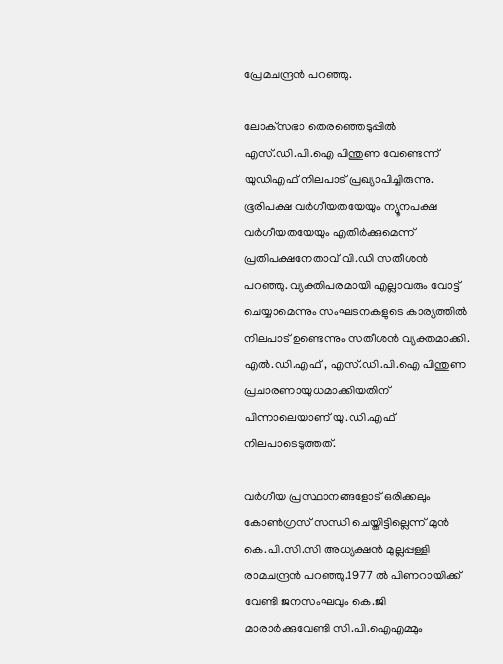പ്രേമചന്ദ്രൻ പറഞ്ഞു.

ലോക‍്സഭാ തെരഞ്ഞെടുപ്പിൽ എസ്.ഡി.പി.ഐ പിന്തുണ വേണ്ടെന്ന് യുഡിഎഫ് നിലപാട് പ്രഖ്യാപിച്ചിരുന്നു. ഭൂരിപക്ഷ വർഗീയതയേയും ന്യൂനപക്ഷ വർഗീയതയേയും എതിർക്കുമെന്ന് പ്രതിപക്ഷനേതാവ് വി.ഡി സതീശൻ പറഞ്ഞു. വ്യക്തിപരമായി എല്ലാവരും വോട്ട് ചെയ്യാമെന്നും സംഘടനകളുടെ കാര്യത്തിൽ നിലപാട് ഉണ്ടെന്നും സതീശൻ വ്യക്തമാക്കി. എൽ.ഡി.എഫ് , എസ്.ഡി.പി.ഐ പിന്തുണ പ്രചാരണായുധമാക്കിയതിന് പിന്നാലെയാണ് യു.ഡി.എഫ് നിലപാടെടുത്തത്.

വർഗീയ പ്രസ്ഥാനങ്ങളോട് ഒരിക്കലും കോൺഗ്രസ് സന്ധി ചെയ്തിട്ടില്ലെന്ന് മുൻ കെ.പി.സി.സി അധ്യക്ഷൻ മുല്ലപ്പള്ളി രാമചന്ദ്രൻ പറഞ്ഞു.1977 ൽ പിണറായിക്ക് വേണ്ടി ജനസംഘവും കെ.ജി മാരാർക്കുവേണ്ടി സി.പി.ഐഎമ്മും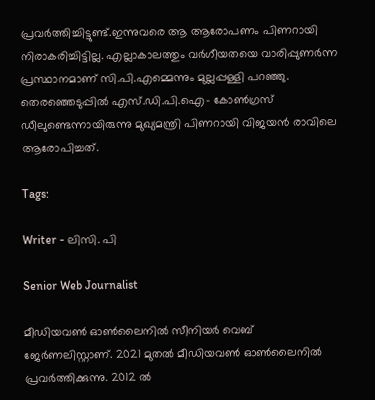പ്രവർത്തിച്ചിട്ടുണ്ട്.ഇന്നുവരെ ആ ആരോപണം പിണറായി നിരാകരിച്ചിട്ടില്ല. എല്ലാകാലത്തും വർഗീയതയെ വാരിപ്പുണർന്ന പ്രസ്ഥാനമാണ് സി.പി.എമ്മെന്നും മുല്ലപ്പള്ളി പറഞ്ഞു. തെരഞ്ഞെടുപ്പിൽ എസ്.ഡി.പി.ഐ- കോൺഗ്രസ് ഡീലുണ്ടെന്നായിരുന്നു മുഖ്യമന്ത്രി പിണറായി വിജയന്‍ രാവിലെ ആരോപിച്ചത്.

Tags:

Writer - ലിസി. പി

Senior Web Journalist

മീഡിയവൺ ഓൺലൈനിൽ സീനിയർ വെബ് ജേർണലിസ്റ്റാണ്. 2021 മുതൽ മീഡിയവൺ ഓൺലൈനിൽ പ്രവർത്തിക്കുന്നു. 2012 ല്‍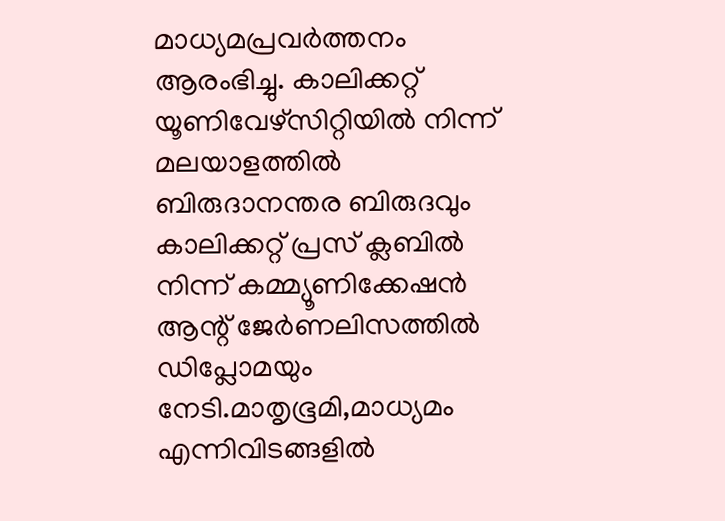മാധ്യമപ്രവര്‍ത്തനം ആരംഭിച്ചു. കാലിക്കറ്റ് യൂണിവേഴ്‌സിറ്റിയിൽ നിന്ന് മലയാളത്തിൽ ബിരുദാനന്തര ബിരുദവും കാലിക്കറ്റ് പ്രസ് ക്ലബിൽ നിന്ന് കമ്മ്യൂണിക്കേഷൻ ആന്റ് ജേർണലിസത്തിൽ ഡിപ്ലോമയും നേടി.മാതൃഭൂമി,മാധ്യമം എന്നിവിടങ്ങളിൽ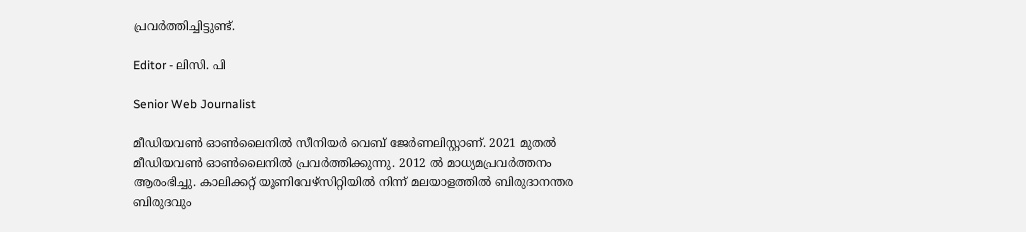പ്രവർത്തിച്ചിട്ടുണ്ട്.

Editor - ലിസി. പി

Senior Web Journalist

മീഡിയവൺ ഓൺലൈനിൽ സീനിയർ വെബ് ജേർണലിസ്റ്റാണ്. 2021 മുതൽ മീഡിയവൺ ഓൺലൈനിൽ പ്രവർത്തിക്കുന്നു. 2012 ല്‍ മാധ്യമപ്രവര്‍ത്തനം ആരംഭിച്ചു. കാലിക്കറ്റ് യൂണിവേഴ്‌സിറ്റിയിൽ നിന്ന് മലയാളത്തിൽ ബിരുദാനന്തര ബിരുദവും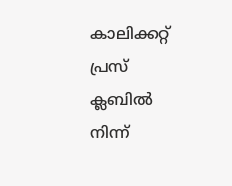കാലിക്കറ്റ് പ്രസ് ക്ലബിൽ നിന്ന്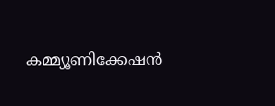കമ്മ്യൂണിക്കേഷൻ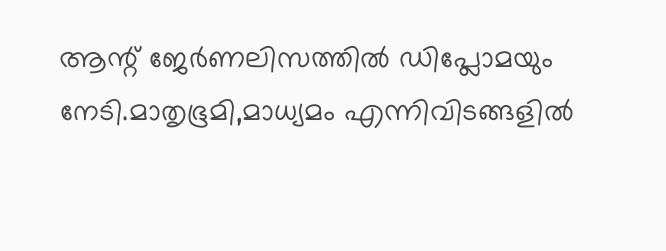ആന്റ് ജേർണലിസത്തിൽ ഡിപ്ലോമയും നേടി.മാതൃഭൂമി,മാധ്യമം എന്നിവിടങ്ങളിൽ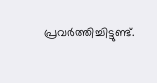പ്രവർത്തിച്ചിട്ടുണ്ട്.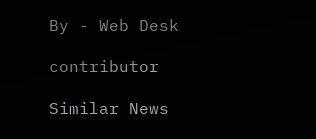By - Web Desk

contributor

Similar News